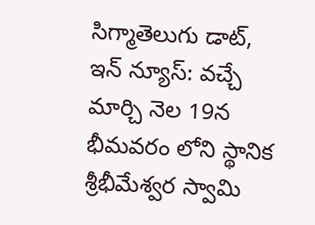సిగ్మాతెలుగు డాట్, ఇన్ న్యూస్: వచ్చే మార్చి నెల 19న భీమవరం లోని స్థానిక శ్రీభీమేశ్వర స్వామి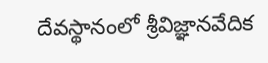దేవస్థానంలో శ్రీవిజ్ఞానవేదిక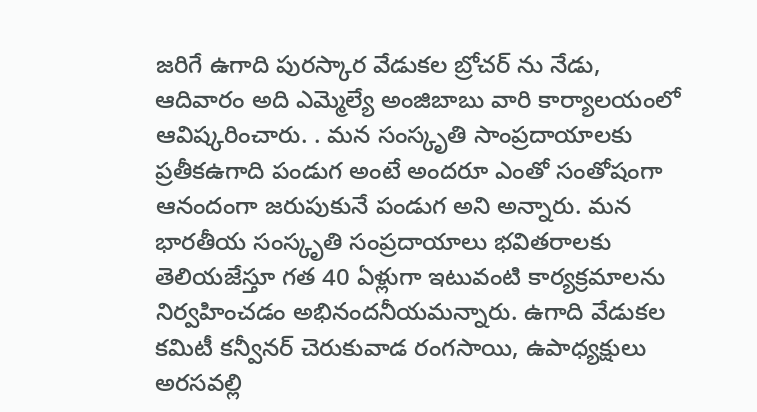జరిగే ఉగాది పురస్కార వేడుకల బ్రోచర్ ను నేడు, ఆదివారం అది ఎమ్మెల్యే అంజిబాబు వారి కార్యాలయంలో ఆవిష్కరించారు. . మన సంస్కృతి సాంప్రదాయాలకు ప్రతీకఉగాది పండుగ అంటే అందరూ ఎంతో సంతోషంగా ఆనందంగా జరుపుకునే పండుగ అని అన్నారు. మన భారతీయ సంస్కృతి సంప్రదాయాలు భవితరాలకు తెలియజేస్తూ గత 40 ఏళ్లుగా ఇటువంటి కార్యక్రమాలను నిర్వహించడం అభినందనీయమన్నారు. ఉగాది వేడుకల కమిటీ కన్వీనర్ చెరుకువాడ రంగసాయి, ఉపాధ్యక్షులు అరసవల్లి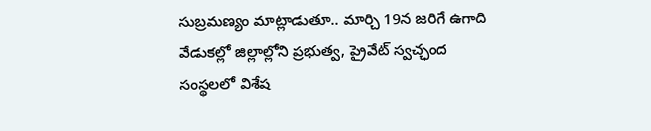సుబ్రమణ్యం మాట్లాడుతూ.. మార్చి 19న జరిగే ఉగాది వేడుకల్లో జిల్లాల్లోని ప్రభుత్వ, ప్రైవేట్ స్వచ్ఛంద సంస్థలలో విశేష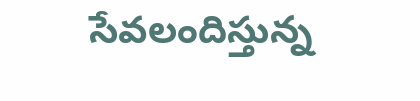సేవలందిస్తున్న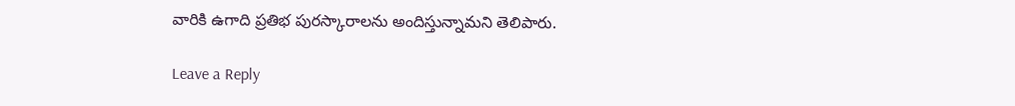వారికి ఉగాది ప్రతిభ పురస్కారాలను అందిస్తున్నామని తెలిపారు.

Leave a Reply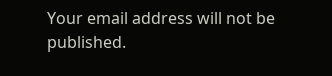Your email address will not be published.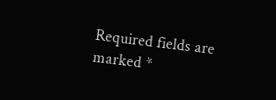Required fields are marked *